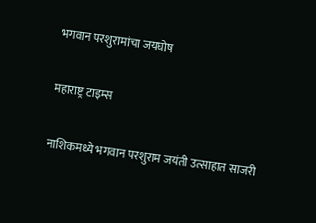भगवान परशुरामांचा जयघोष

महाराष्ट्र टाइम्स

नाशिकमध्ये भगवान परशुराम जयंती उत्साहात साजरी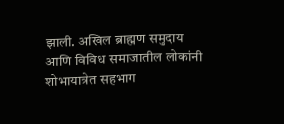झाली. अखिल ब्राह्मण समुदाय आणि विविध समाजातील लोकांनी शोभायात्रेत सहभाग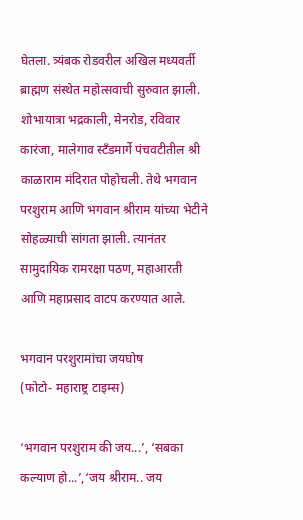घेतला. त्र्यंबक रोडवरील अखिल मध्यवर्ती ब्राह्मण संस्थेत महोत्सवाची सुरुवात झाली. शोभायात्रा भद्रकाली, मेनरोड, रविवार कारंजा, मालेगाव स्टँडमार्गे पंचवटीतील श्री काळाराम मंदिरात पोहोचली. तेथे भगवान परशुराम आणि भगवान श्रीराम यांच्या भेटीने सोहळ्याची सांगता झाली. त्यानंतर सामुदायिक रामरक्षा पठण, महाआरती आणि महाप्रसाद वाटप करण्यात आले.

भगवान परशुरामांचा जयघोष
(फोटो- महाराष्ट्र टाइम्स)

‘भगवान परशुराम की जय...’, ‘सबका कल्याण हो...’,‘जय श्रीराम.. जय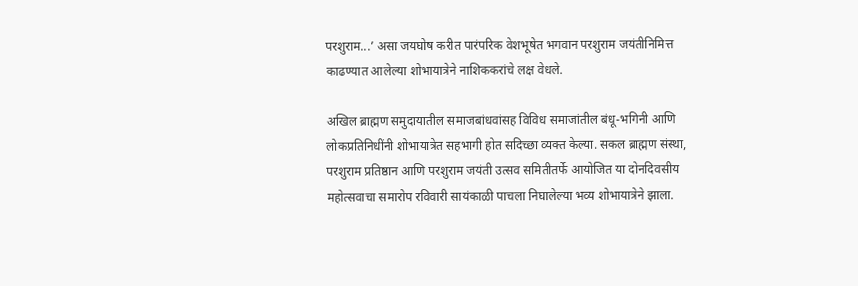परशुराम...’ असा जयघोष करीत पारंपरिक वेशभूषेत भगवान परशुराम जयंतीनिमित्त काढण्यात आलेल्या शोभायात्रेने नाशिककरांचे लक्ष वेधले.

अखिल ब्राह्मण समुदायातील समाजबांधवांसह विविध समाजांतील बंधू-भगिनी आणि लोकप्रतिनिधींनी शोभायात्रेत सहभागी होत सदिच्छा व्यक्त केल्या. सकल ब्राह्मण संस्था, परशुराम प्रतिष्ठान आणि परशुराम जयंती उत्सव समितीतर्फे आयोजित या दोनदिवसीय महोत्सवाचा समारोप रविवारी सायंकाळी पाचला निघालेल्या भव्य शोभायात्रेने झाला.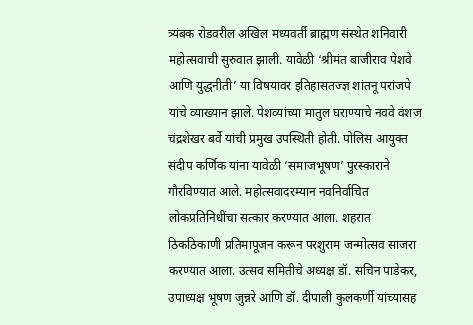त्र्यंबक रोडवरील अखिल मध्यवर्ती ब्राह्मण संस्थेत शनिवारी महोत्सवाची सुरुवात झाली. यावेळी ‘श्रीमंत बाजीराव पेशवे आणि युद्धनीती’ या विषयावर इतिहासतज्ज्ञ शांतनू परांजपे यांचे व्याख्यान झाले. पेशव्यांच्या मातुल घराण्याचे नववे वंशज चंद्रशेखर बर्वे यांची प्रमुख उपस्थिती होती. पोलिस आयुक्त संदीप कर्णिक यांना यावेळी ‘समाजभूषण’ पुरस्काराने गौरविण्यात आले. महोत्सवादरम्यान नवनिर्वाचित लोकप्रतिनिधींचा सत्कार करण्यात आला. शहरात ठिकठिकाणी प्रतिमापूजन करून परशुराम जन्मोत्सव साजरा करण्यात आला. उत्सव समितीचे अध्यक्ष डॉ. सचिन पाडेकर, उपाध्यक्ष भूषण जुन्नरे आणि डॉ. दीपाली कुलकर्णी यांच्यासह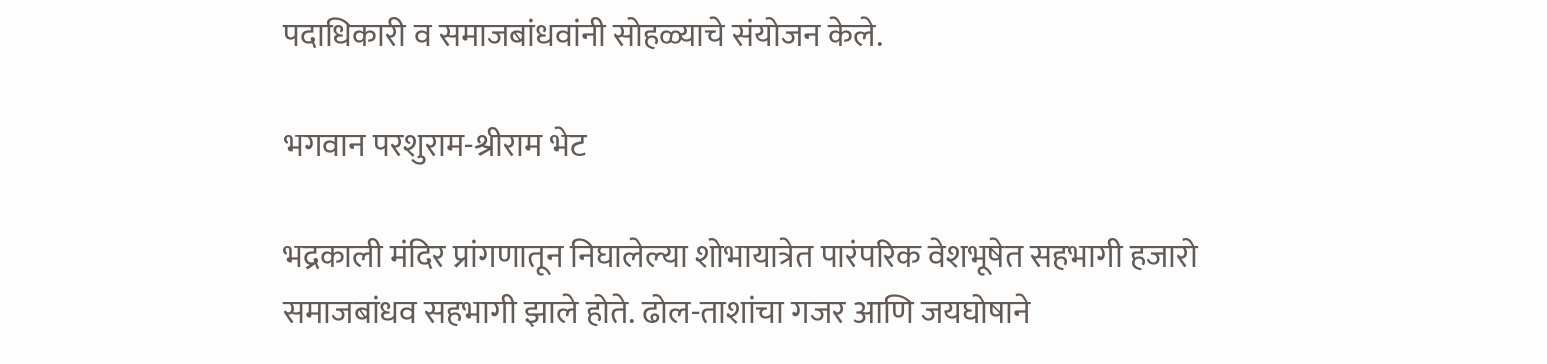पदाधिकारी व समाजबांधवांनी सोहळ्याचे संयोजन केले.

भगवान परशुराम-श्रीराम भेट

भद्रकाली मंदिर प्रांगणातून निघालेल्या शोभायात्रेत पारंपरिक वेशभूषेत सहभागी हजारो समाजबांधव सहभागी झाले होते. ढोल-ताशांचा गजर आणि जयघोषाने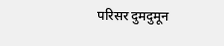परिसर दुमदुमून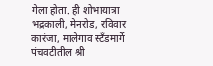गेला होता. ही शोभायात्रा भद्रकाली, मेनरोड, रविवार कारंजा, मालेगाव स्टँडमार्गे पंचवटीतील श्री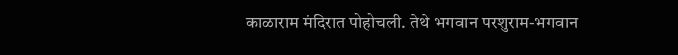काळाराम मंदिरात पोहोचली. तेथे भगवान परशुराम-भगवान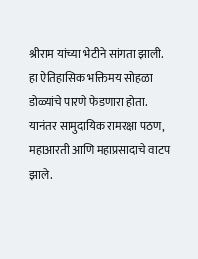श्रीराम यांच्या भेटीने सांगता झाली. हा ऐतिहासिक भक्तिमय सोहळा डोळ्यांचे पारणे फेडणारा होता. यानंतर सामुदायिक रामरक्षा पठण, महाआरती आणि महाप्रसादाचे वाटप झाले.